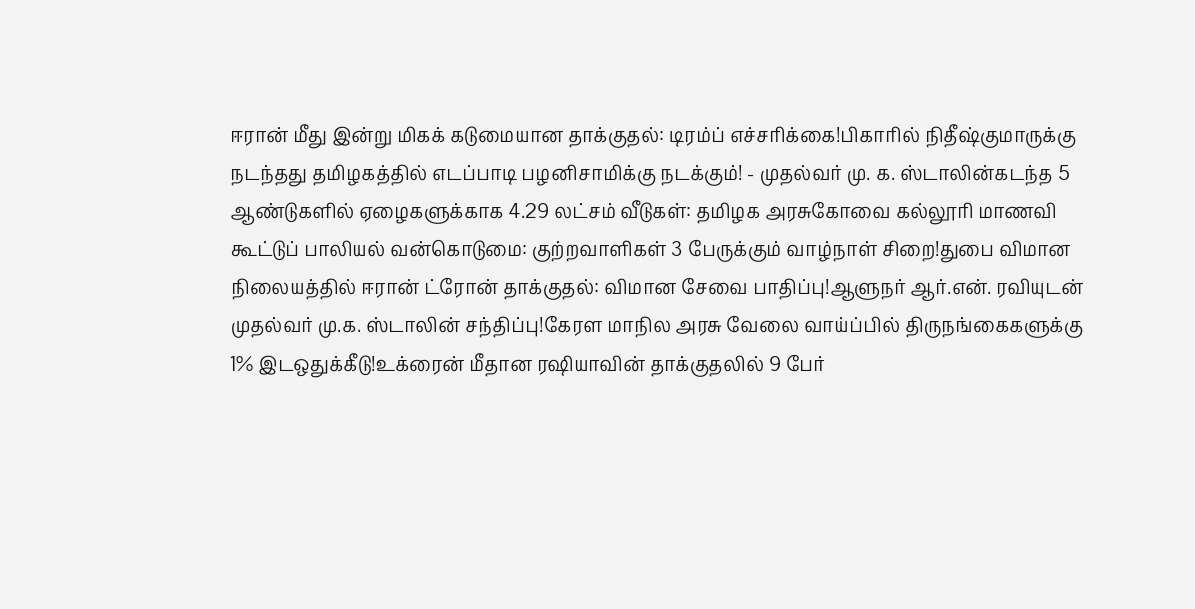ஈரான் மீது இன்று மிகக் கடுமையான தாக்குதல்: டிரம்ப் எச்சரிக்கை!பிகாரில் நிதீஷ்குமாருக்கு நடந்தது தமிழகத்தில் எடப்பாடி பழனிசாமிக்கு நடக்கும்! - முதல்வர் மு. க. ஸ்டாலின்கடந்த 5 ஆண்டுகளில் ஏழைகளுக்காக 4.29 லட்சம் வீடுகள்: தமிழக அரசுகோவை கல்லூரி மாணவி கூட்டுப் பாலியல் வன்கொடுமை: குற்றவாளிகள் 3 பேருக்கும் வாழ்நாள் சிறை!துபை விமான நிலையத்தில் ஈரான் ட்ரோன் தாக்குதல்: விமான சேவை பாதிப்பு!ஆளுநர் ஆர்.என். ரவியுடன் முதல்வர் மு.க. ஸ்டாலின் சந்திப்பு!கேரள மாநில அரசு வேலை வாய்ப்பில் திருநங்கைகளுக்கு 1% இடஒதுக்கீடு!உக்ரைன் மீதான ரஷியாவின் தாக்குதலில் 9 பேர்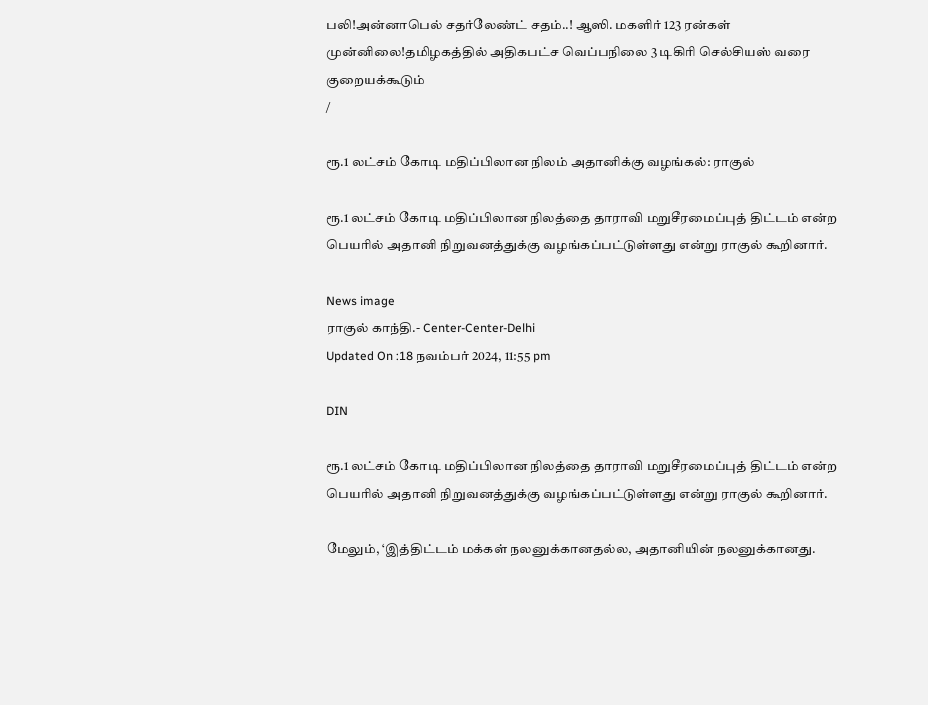பலி!அன்னாபெல் சதர்லேண்ட் சதம்..! ஆஸி. மகளிர் 123 ரன்கள் முன்னிலை!தமிழகத்தில் அதிகபட்ச வெப்பநிலை 3 டிகிரி செல்சியஸ் வரை குறையக்கூடும்
/

ரூ.1 லட்சம் கோடி மதிப்பிலான நிலம் அதானிக்கு வழங்கல்: ராகுல்

ரூ.1 லட்சம் கோடி மதிப்பிலான நிலத்தை தாராவி மறுசீரமைப்புத் திட்டம் என்ற பெயரில் அதானி நிறுவனத்துக்கு வழங்கப்பட்டுள்ளது என்று ராகுல் கூறினார்.

News image
ராகுல் காந்தி.- Center-Center-Delhi
Updated On :18 நவம்பர் 2024, 11:55 pm

DIN

ரூ.1 லட்சம் கோடி மதிப்பிலான நிலத்தை தாராவி மறுசீரமைப்புத் திட்டம் என்ற பெயரில் அதானி நிறுவனத்துக்கு வழங்கப்பட்டுள்ளது என்று ராகுல் கூறினார்.

மேலும், ‘இத்திட்டம் மக்கள் நலனுக்கானதல்ல, அதானியின் நலனுக்கானது.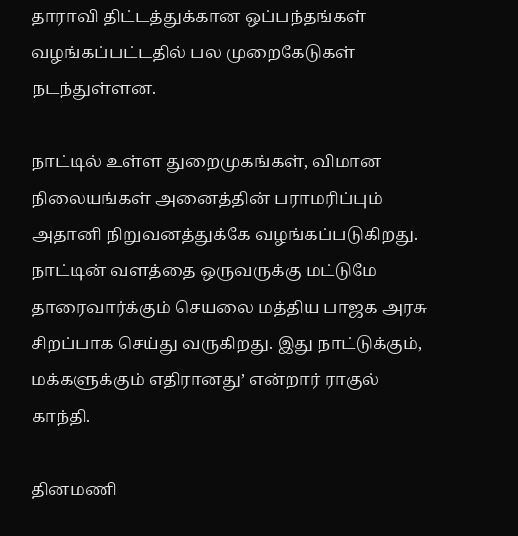தாராவி திட்டத்துக்கான ஒப்பந்தங்கள் வழங்கப்பட்டதில் பல முறைகேடுகள் நடந்துள்ளன.

நாட்டில் உள்ள துறைமுகங்கள், விமான நிலையங்கள் அனைத்தின் பராமரிப்பும் அதானி நிறுவனத்துக்கே வழங்கப்படுகிறது. நாட்டின் வளத்தை ஒருவருக்கு மட்டுமே தாரைவார்க்கும் செயலை மத்திய பாஜக அரசு சிறப்பாக செய்து வருகிறது. இது நாட்டுக்கும், மக்களுக்கும் எதிரானது’ என்றார் ராகுல் காந்தி.

தினமணி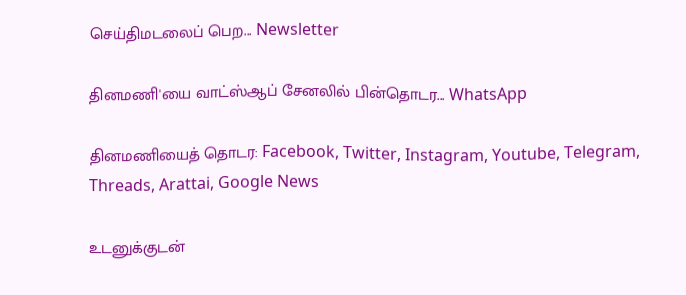செய்திமடலைப் பெற... Newsletter

தினமணி'யை வாட்ஸ்ஆப் சேனலில் பின்தொடர... WhatsApp

தினமணியைத் தொடர: Facebook, Twitter, Instagram, Youtube, Telegram, Threads, Arattai, Google News

உடனுக்குடன்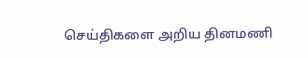செய்திகளை அறிய தினமணி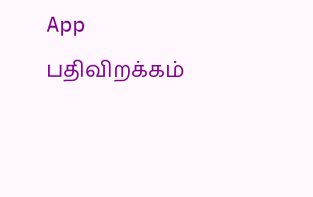App பதிவிறக்கம்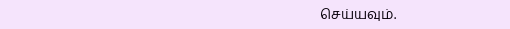செய்யவும்.